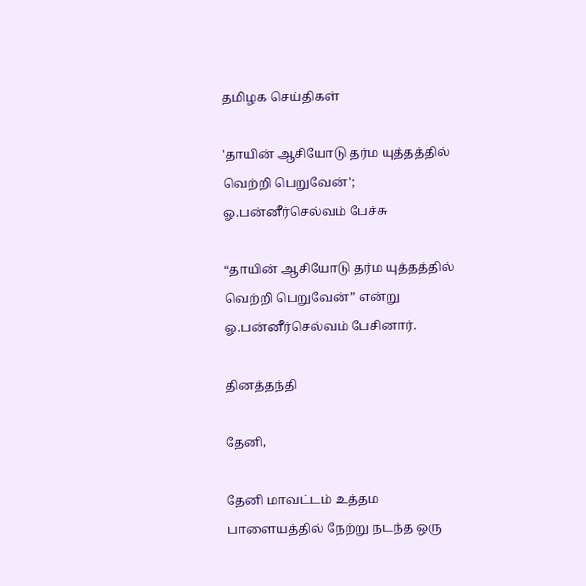தமிழக செய்திகள்

'தாயின் ஆசியோடு தர்ம யுத்தத்தில் வெற்றி பெறுவேன்'; ஓ.பன்னீர்செல்வம் பேச்சு

“தாயின் ஆசியோடு தர்ம யுத்தத்தில் வெற்றி பெறுவேன்” என்று ஓ.பன்னீர்செல்வம் பேசினார்.

தினத்தந்தி

தேனி,

தேனி மாவட்டம் உத்தம பாளையத்தில் நேற்று நடந்த ஒரு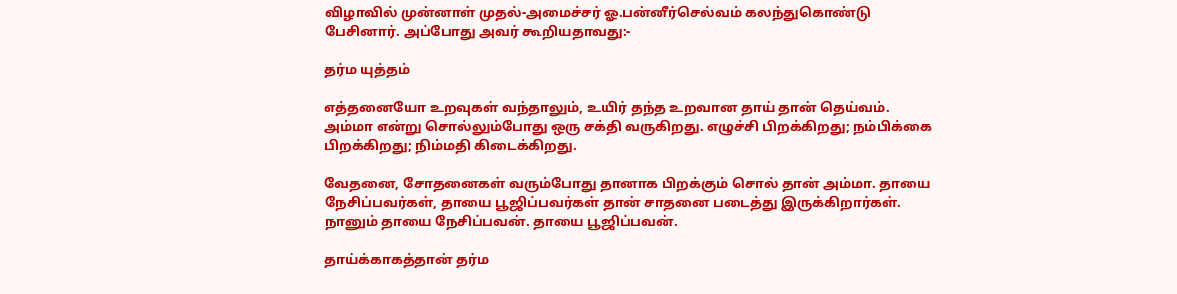விழாவில் முன்னாள் முதல்-அமைச்சர் ஓ.பன்னீர்செல்வம் கலந்துகொண்டு பேசினார். அப்போது அவர் கூறியதாவது:-

தர்ம யுத்தம்

எத்தனையோ உறவுகள் வந்தாலும், உயிர் தந்த உறவான தாய் தான் தெய்வம். அம்மா என்று சொல்லும்போது ஒரு சக்தி வருகிறது. எழுச்சி பிறக்கிறது; நம்பிக்கை பிறக்கிறது; நிம்மதி கிடைக்கிறது.

வேதனை, சோதனைகள் வரும்போது தானாக பிறக்கும் சொல் தான் அம்மா. தாயை நேசிப்பவர்கள், தாயை பூஜிப்பவர்கள் தான் சாதனை படைத்து இருக்கிறார்கள். நானும் தாயை நேசிப்பவன். தாயை பூஜிப்பவன்.

தாய்க்காகத்தான் தர்ம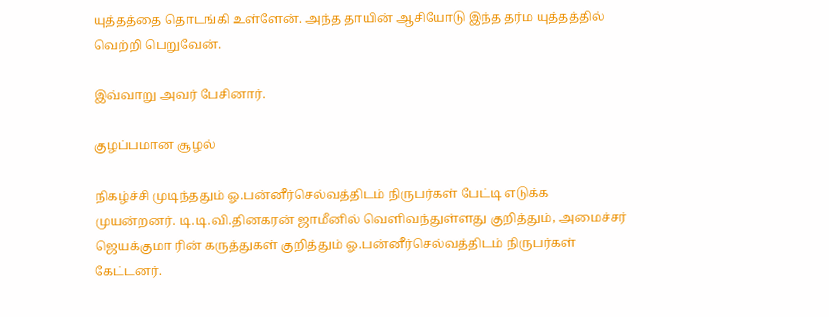யுத்தத்தை தொடங்கி உள்ளேன். அந்த தாயின் ஆசியோடு இந்த தர்ம யுத்தத்தில் வெற்றி பெறுவேன்.

இவ்வாறு அவர் பேசினார்.

குழப்பமான சூழல்

நிகழ்ச்சி முடிந்ததும் ஓ.பன்னீர்செல்வத்திடம் நிருபர்கள் பேட்டி எடுக்க முயன்றனர். டி.டி.வி.தினகரன் ஜாமீனில் வெளிவந்துள்ளது குறித்தும், அமைச்சர் ஜெயக்குமா ரின் கருத்துகள் குறித்தும் ஓ.பன்னீர்செல்வத்திடம் நிருபர்கள் கேட்டனர்.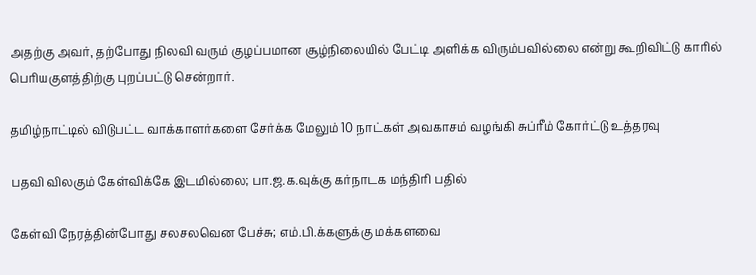அதற்கு அவர், தற்போது நிலவி வரும் குழப்பமான சூழ்நிலையில் பேட்டி அளிக்க விரும்பவில்லை என்று கூறிவிட்டு காரில் பெரியகுளத்திற்கு புறப்பட்டு சென்றார்.

தமிழ்நாட்டில் விடுபட்ட வாக்காளர்களை சேர்க்க மேலும் 10 நாட்கள் அவகாசம் வழங்கி சுப்ரீம் கோர்ட்டு உத்தரவு

பதவி விலகும் கேள்விக்கே இடமில்லை; பா.ஜ.க.வுக்கு கர்நாடக மந்திரி பதில்

கேள்வி நேரத்தின்போது சலசலவென பேச்சு; எம்.பி.க்களுக்கு மக்களவை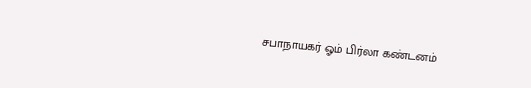சபாநாயகர் ஓம் பிர்லா கண்டனம்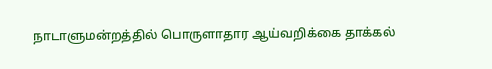நாடாளுமன்றத்தில் பொருளாதார ஆய்வறிக்கை தாக்கல்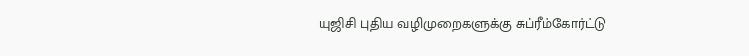யுஜிசி புதிய வழிமுறைகளுக்கு சுப்ரீம்கோர்ட்டு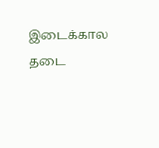இடைக்கால தடை